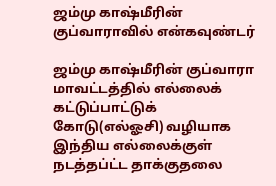ஜம்மு காஷ்மீரின் குப்வாராவில் என்கவுண்டர்

ஜம்மு காஷ்மீரின் குப்வாரா மாவட்டத்தில் எல்லைக் கட்டுப்பாட்டுக் கோடு(எல்ஓசி) வழியாக இந்திய எல்லைக்குள் நடத்தப்ட்ட தாக்குதலை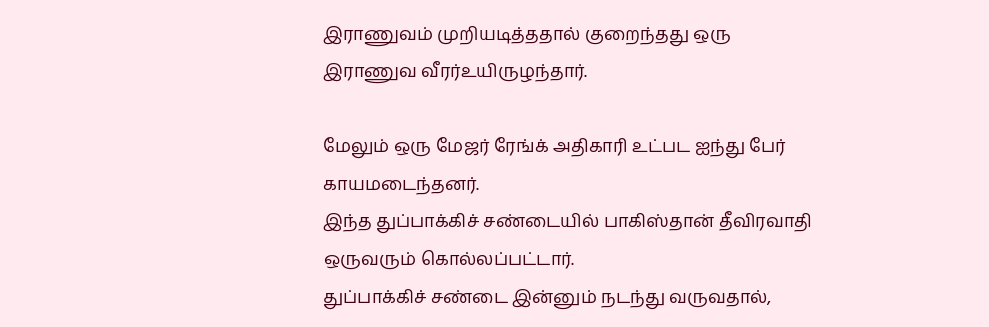இராணுவம் முறியடித்ததால் குறைந்தது ஒரு இராணுவ வீரர்உயிருழந்தார்.

மேலும் ஒரு மேஜர் ரேங்க் அதிகாரி உட்பட ஐந்து பேர் காயமடைந்தனர்.
இந்த துப்பாக்கிச் சண்டையில் பாகிஸ்தான் தீவிரவாதி ஒருவரும் கொல்லப்பட்டார்.
துப்பாக்கிச் சண்டை இன்னும் நடந்து வருவதால்,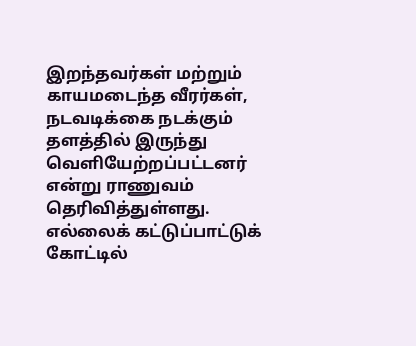இறந்தவர்கள் மற்றும் காயமடைந்த வீரர்கள், நடவடிக்கை நடக்கும் தளத்தில் இருந்து வெளியேற்றப்பட்டனர் என்று ராணுவம் தெரிவித்துள்ளது.
எல்லைக் கட்டுப்பாட்டுக் கோட்டில்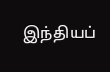இந்தியப்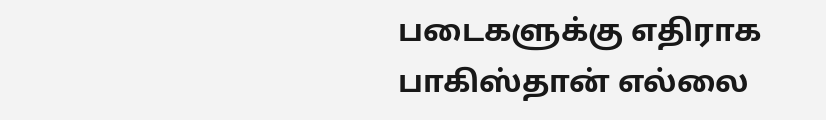படைகளுக்கு எதிராக பாகிஸ்தான் எல்லை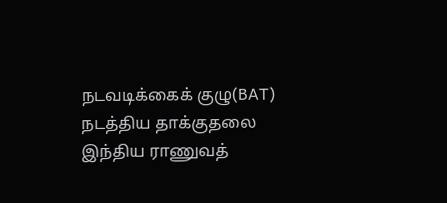நடவடிக்கைக் குழு(BAT) நடத்திய தாக்குதலை இந்திய ராணுவத்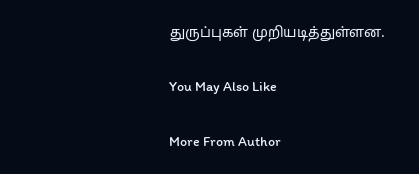துருப்புகள் முறியடித்துள்ளன.

You May Also Like

More From Author